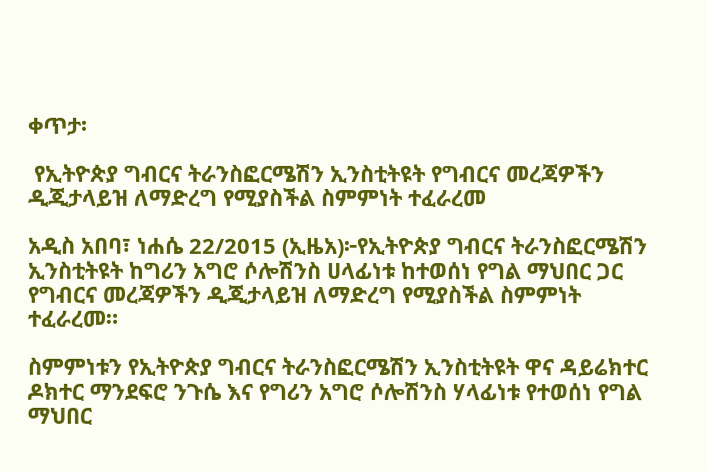ቀጥታ፡

 የኢትዮጵያ ግብርና ትራንስፎርሜሽን ኢንስቲትዩት የግብርና መረጃዎችን ዲጂታላይዝ ለማድረግ የሚያስችል ስምምነት ተፈራረመ

አዲስ አበባ፣ ነሐሴ 22/2015 (ኢዜአ)፦የኢትዮጵያ ግብርና ትራንስፎርሜሽን ኢንስቲትዩት ከግሪን አግሮ ሶሎሽንስ ሀላፊነቱ ከተወሰነ የግል ማህበር ጋር የግብርና መረጃዎችን ዲጂታላይዝ ለማድረግ የሚያስችል ስምምነት ተፈራረመ።

ስምምነቱን የኢትዮጵያ ግብርና ትራንስፎርሜሽን ኢንስቲትዩት ዋና ዳይሬክተር ዶክተር ማንደፍሮ ንጉሴ እና የግሪን አግሮ ሶሎሽንስ ሃላፊነቱ የተወሰነ የግል ማህበር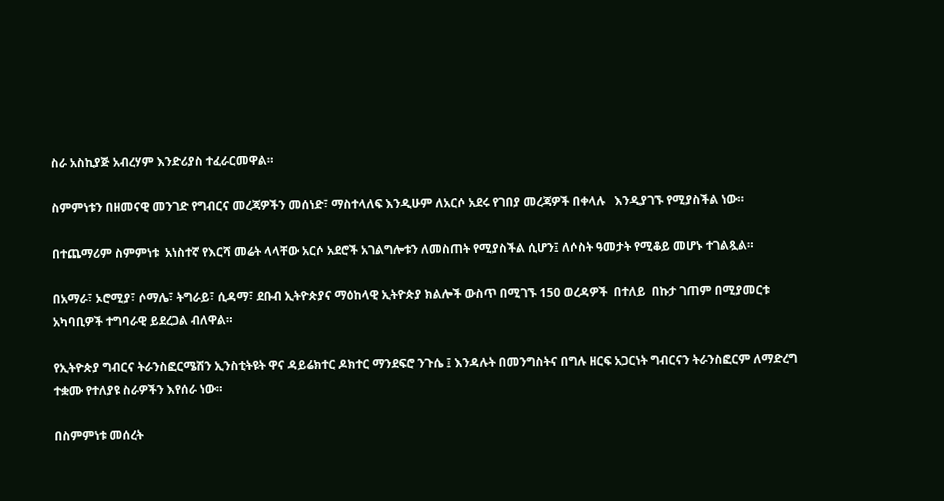ስራ አስኪያጅ አብረሃም እንድሪያስ ተፈራርመዋል።

ስምምነቱን በዘመናዊ መንገድ የግብርና መረጃዎችን መሰነድ፣ ማስተላለፍ እንዲሁም ለአርሶ አደሩ የገበያ መረጃዎች በቀላሉ   እንዲያገኙ የሚያስችል ነው።

በተጨማሪም ስምምነቱ  አነስተኛ የእርሻ መሬት ላላቸው አርሶ አደሮች አገልግሎቱን ለመስጠት የሚያስችል ሲሆን፤ ለሶስት ዓመታት የሚቆይ መሆኑ ተገልጿል።

በአማራ፣ ኦሮሚያ፣ ሶማሌ፣ ትግራይ፣ ሲዳማ፣ ደቡብ ኢትዮጵያና ማዕከላዊ ኢትዮጵያ ክልሎች ውስጥ በሚገኙ 150 ወረዳዎች  በተለይ  በኩታ ገጠም በሚያመርቱ አካባቢዎች ተግባራዊ ይደረጋል ብለዋል።

የኢትዮጵያ ግብርና ትራንስፎርሜሽን ኢንስቲትዩት ዋና ዳይሬክተር ዶክተር ማንደፍሮ ንጉሴ ፤ እንዳሉት በመንግስትና በግሉ ዘርፍ አጋርነት ግብርናን ትራንስፎርም ለማድረግ ተቋሙ የተለያዩ ስራዎችን እየሰራ ነው።

በስምምነቱ መሰረት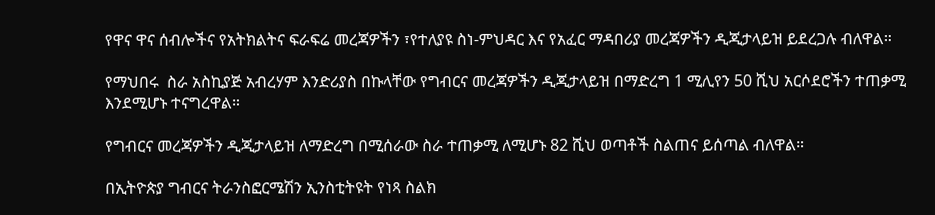የዋና ዋና ሰብሎችና የአትክልትና ፍራፍሬ መረጃዎችን ፣የተለያዩ ስነ-ምህዳር እና የአፈር ማዳበሪያ መረጃዎችን ዲጂታላይዝ ይደረጋሉ ብለዋል።

የማህበሩ  ስራ አስኪያጅ አብረሃም እንድሪያስ በኩላቸው የግብርና መረጃዎችን ዲጂታላይዝ በማድረግ 1 ሚሊየን 50 ሺህ አርሶደሮችን ተጠቃሚ እንደሚሆኑ ተናግረዋል።

የግብርና መረጃዎችን ዲጂታላይዝ ለማድረግ በሚሰራው ስራ ተጠቃሚ ለሚሆኑ 82 ሺህ ወጣቶች ስልጠና ይሰጣል ብለዋል።

በኢትዮጵያ ግብርና ትራንስፎርሜሽን ኢንስቲትዩት የነጻ ስልክ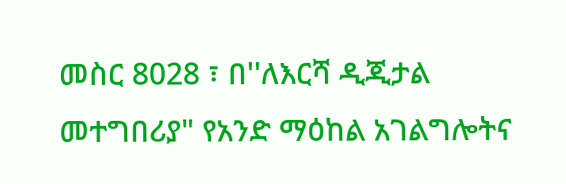መስር 8028 ፣ በ''ለእርሻ ዲጂታል መተግበሪያ" የአንድ ማዕከል አገልግሎትና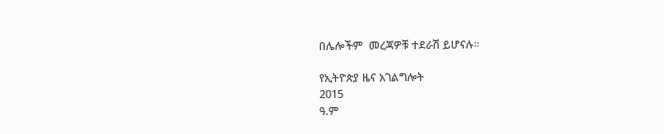በሌሎችም  መረጃዎቹ ተደራሽ ይሆናሉ።

የኢትዮጵያ ዜና አገልግሎት
2015
ዓ.ም